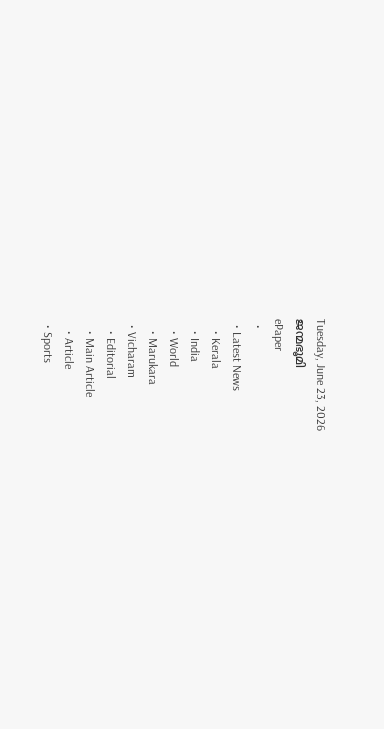Tuesday, June 23, 2026
ജന്മഭൂമി
ePaper
  •
  • Latest News
    • Kerala
    • India
    • World
    • Marukara
  • Vicharam
    • Editorial
    • Main Article
    • Article
  • Sports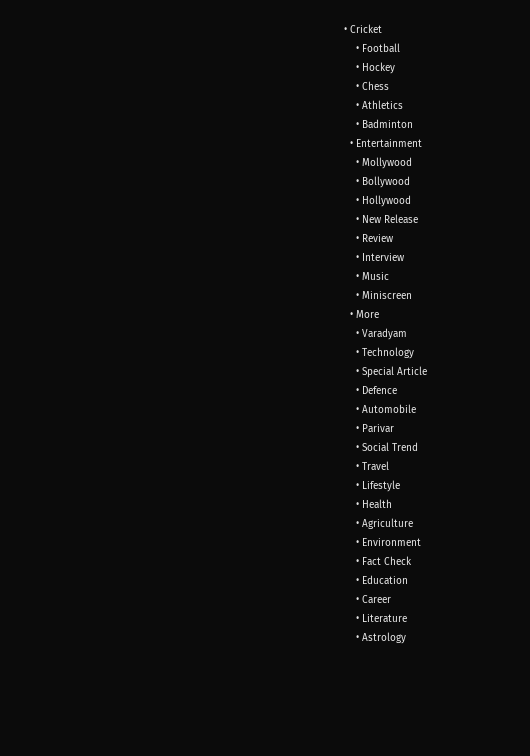• Cricket
    • Football
    • Hockey
    • Chess
    • Athletics
    • Badminton
  • Entertainment
    • Mollywood
    • Bollywood
    • Hollywood
    • New Release
    • Review
    • Interview
    • Music
    • Miniscreen
  • More
    • Varadyam
    • Technology
    • Special Article
    • Defence
    • Automobile
    • Parivar
    • Social Trend
    • Travel
    • Lifestyle
    • Health
    • Agriculture
    • Environment
    • Fact Check
    • Education
    • Career
    • Literature
    • Astrology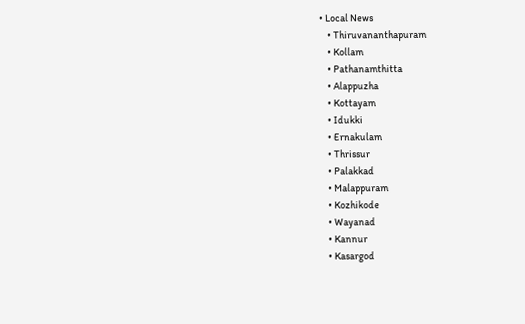• Local News
    • Thiruvananthapuram
    • Kollam
    • Pathanamthitta
    • Alappuzha
    • Kottayam
    • Idukki
    • Ernakulam
    • Thrissur
    • Palakkad
    • Malappuram
    • Kozhikode
    • Wayanad
    • Kannur
    • Kasargod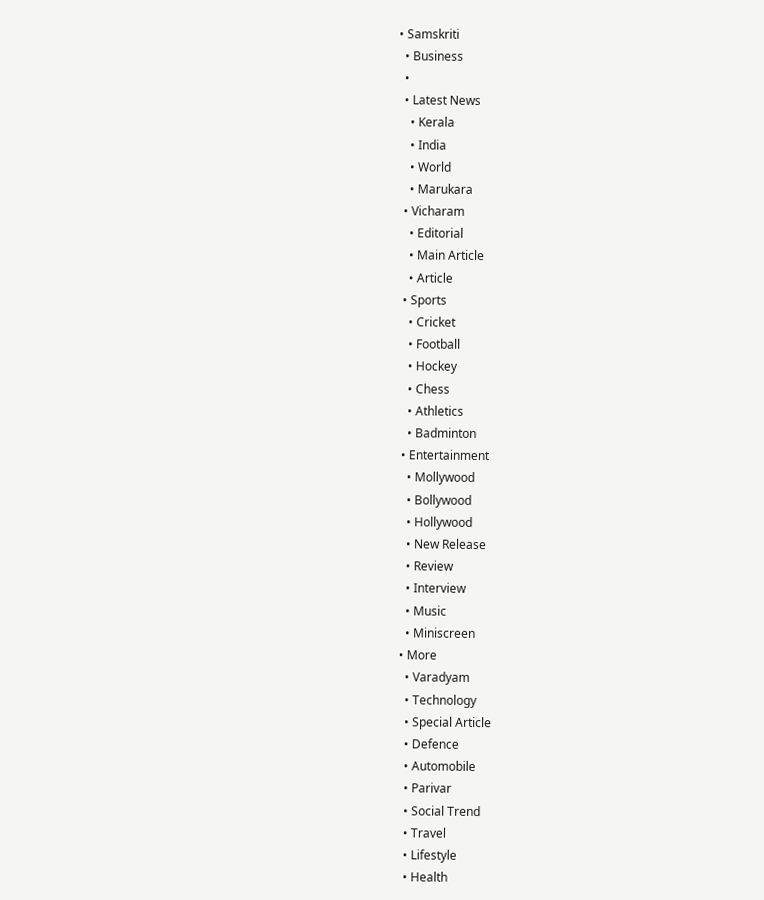• Samskriti
  • Business
  •
  • Latest News
    • Kerala
    • India
    • World
    • Marukara
  • Vicharam
    • Editorial
    • Main Article
    • Article
  • Sports
    • Cricket
    • Football
    • Hockey
    • Chess
    • Athletics
    • Badminton
  • Entertainment
    • Mollywood
    • Bollywood
    • Hollywood
    • New Release
    • Review
    • Interview
    • Music
    • Miniscreen
  • More
    • Varadyam
    • Technology
    • Special Article
    • Defence
    • Automobile
    • Parivar
    • Social Trend
    • Travel
    • Lifestyle
    • Health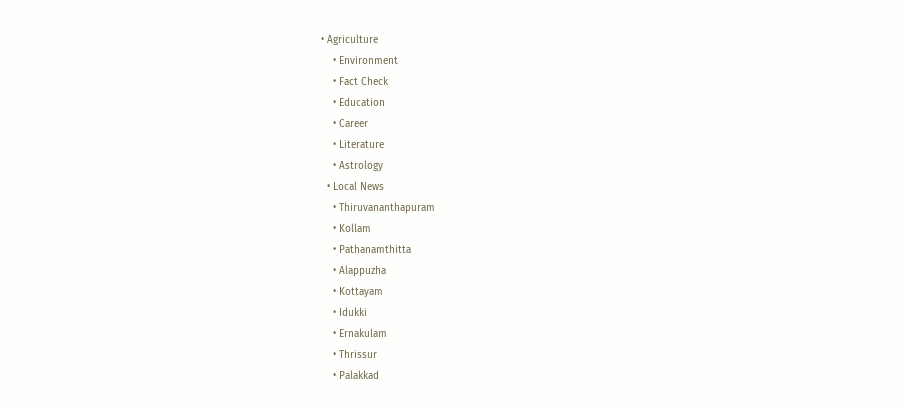• Agriculture
    • Environment
    • Fact Check
    • Education
    • Career
    • Literature
    • Astrology
  • Local News
    • Thiruvananthapuram
    • Kollam
    • Pathanamthitta
    • Alappuzha
    • Kottayam
    • Idukki
    • Ernakulam
    • Thrissur
    • Palakkad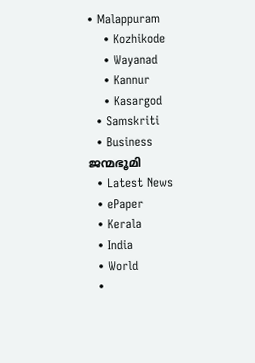• Malappuram
    • Kozhikode
    • Wayanad
    • Kannur
    • Kasargod
  • Samskriti
  • Business
ജന്മഭൂമി
  • Latest News
  • ePaper
  • Kerala
  • India
  • World
  •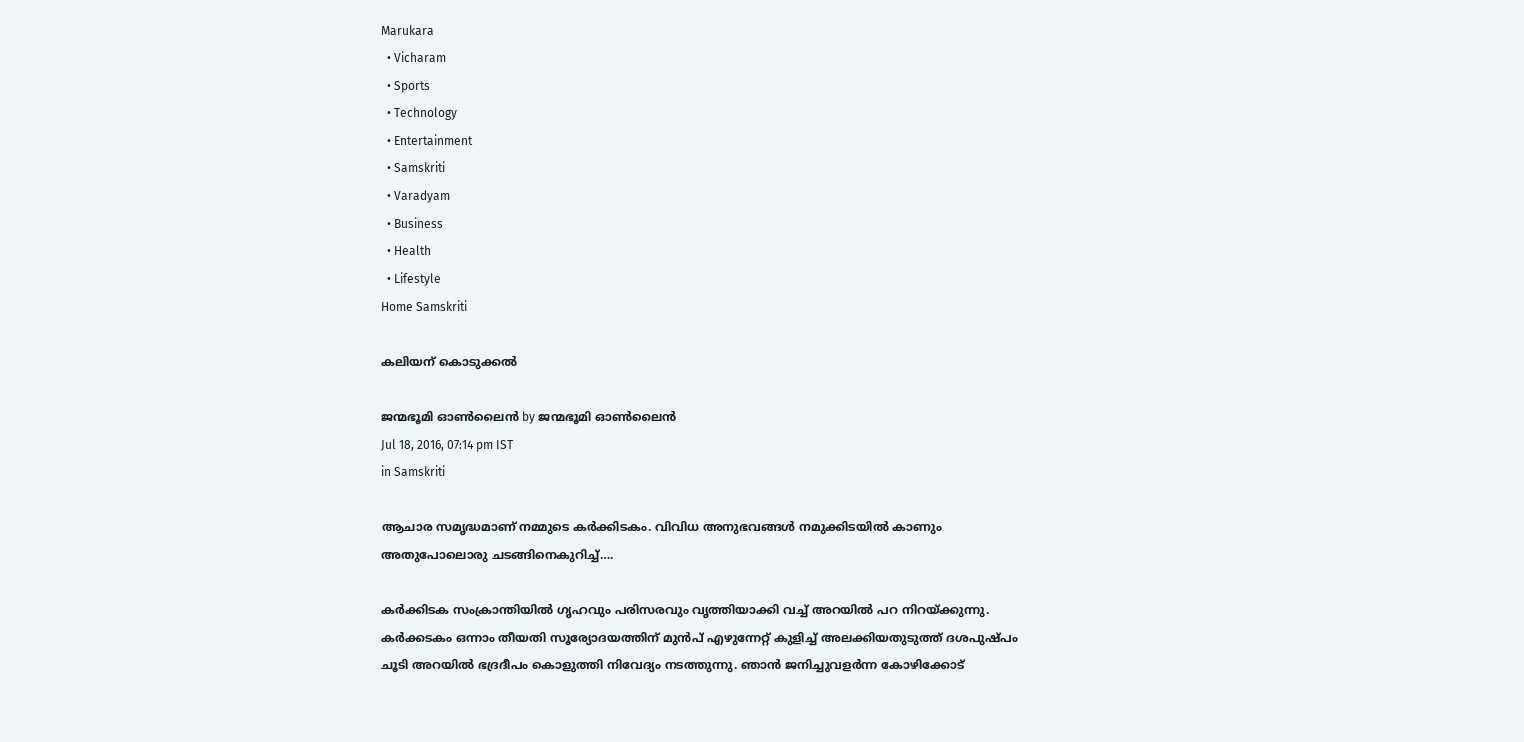Marukara
  • Vicharam
  • Sports
  • Technology
  • Entertainment
  • Samskriti
  • Varadyam
  • Business
  • Health
  • Lifestyle
Home Samskriti

കലിയന് കൊടുക്കൽ

ജന്മഭൂമി ഓണ്‍ലൈന്‍ by ജന്മഭൂമി ഓണ്‍ലൈന്‍
Jul 18, 2016, 07:14 pm IST
in Samskriti

ആചാര സമൃദ്ധമാണ് നമ്മുടെ കർക്കിടകം. വിവിധ അനുഭവങ്ങൾ നമുക്കിടയിൽ കാണും അതുപോലൊരു ചടങ്ങിനെകുറിച്ച്….

കർക്കിടക സംക്രാന്തിയിൽ ഗൃഹവും പരിസരവും വൃത്തിയാക്കി വച്ച് അറയിൽ പറ നിറയ്‌ക്കുന്നു. കർക്കടകം ഒന്നാം തീയതി സൂര്യോദയത്തിന് മുൻപ് എഴുന്നേറ്റ് കുളിച്ച് അലക്കിയതുടുത്ത് ദശപുഷ്പം ചൂടി അറയിൽ ഭദ്രദീപം കൊളുത്തി നിവേദ്യം നടത്തുന്നു. ഞാൻ ജനിച്ചുവളർന്ന കോഴിക്കോട്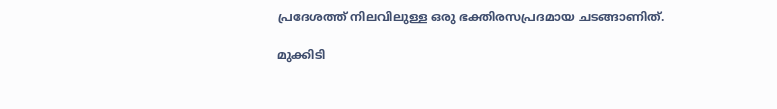പ്രദേശത്ത് നിലവിലുള്ള ഒരു ഭക്തിരസപ്രദമായ ചടങ്ങാണിത്.

മുക്കിടി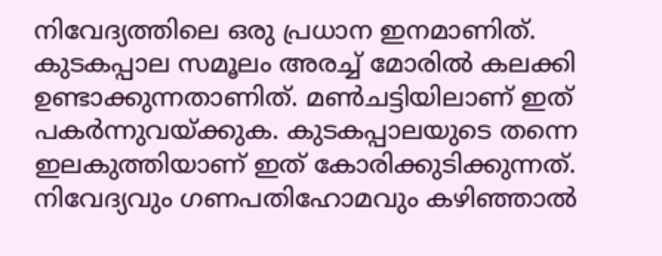നിവേദ്യത്തിലെ ഒരു പ്രധാന ഇനമാണിത്. കുടകപ്പാല സമൂലം അരച്ച് മോരിൽ കലക്കി ഉണ്ടാക്കുന്നതാണിത്. മൺചട്ടിയിലാണ് ഇത് പകർന്നുവയ്‌ക്കുക. കുടകപ്പാലയുടെ തന്നെ ഇലകുത്തിയാണ് ഇത് കോരിക്കുടിക്കുന്നത്. നിവേദ്യവും ഗണപതിഹോമവും കഴിഞ്ഞാൽ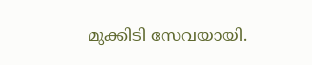മുക്കിടി സേവയായി.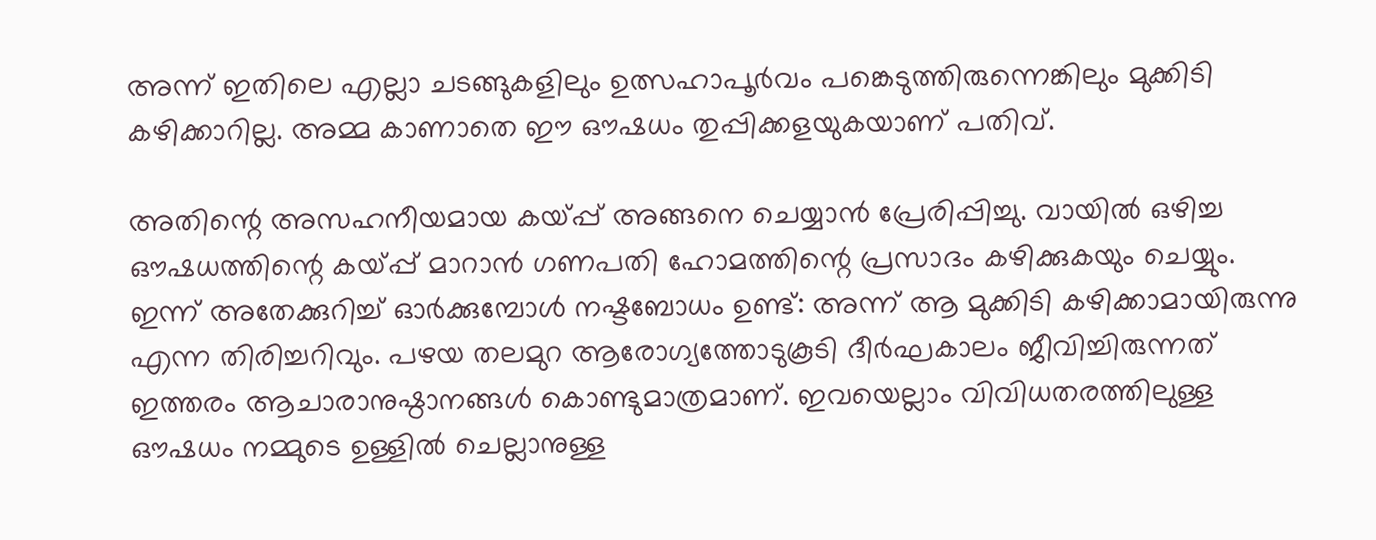അന്ന് ഇതിലെ എല്ലാ ചടങ്ങുകളിലും ഉത്സഹാപൂർവം പങ്കെടുത്തിരുന്നെങ്കിലും മുക്കിടി കഴിക്കാറില്ല. അമ്മ കാണാതെ ഈ ഔഷധം തുപ്പിക്കളയുകയാണ് പതിവ്.

അതിന്റെ അസഹനീയമായ കയ്‌പ്പ് അങ്ങനെ ചെയ്യാൻ പ്രേരിപ്പിച്ചു. വായിൽ ഒഴിച്ച ഔഷധത്തിന്റെ കയ്‌പ്പ് മാറാൻ ഗണപതി ഹോമത്തിന്റെ പ്രസാദം കഴിക്കുകയും ചെയ്യും. ഇന്ന് അതേക്കുറിച്ച് ഓർക്കുമ്പോൾ നഷ്ടബോധം ഉണ്ട്: അന്ന് ആ മുക്കിടി കഴിക്കാമായിരുന്നു എന്ന തിരിച്ചറിവും. പഴയ തലമുറ ആരോഗ്യത്തോടുകൂടി ദീർഘകാലം ജീവിച്ചിരുന്നത് ഇത്തരം ആചാരാനുഷ്ഠാനങ്ങൾ കൊണ്ടുമാത്രമാണ്. ഇവയെല്ലാം വിവിധതരത്തിലുള്ള ഔഷധം നമ്മുടെ ഉള്ളിൽ ചെല്ലാനുള്ള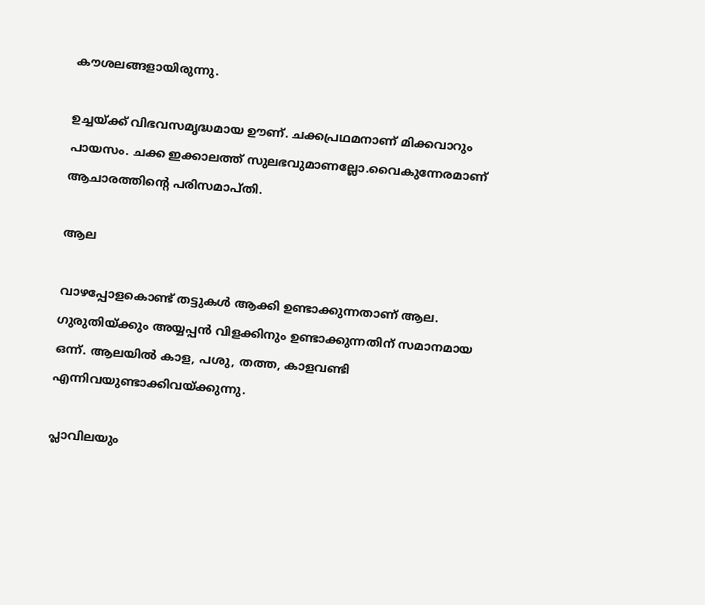കൗശലങ്ങളായിരുന്നു.

ഉച്ചയ്‌ക്ക് വിഭവസമൃദ്ധമായ ഊണ്. ചക്കപ്രഥമനാണ് മിക്കവാറും പായസം. ചക്ക ഇക്കാലത്ത് സുലഭവുമാണല്ലോ.വൈകുന്നേരമാണ് ആചാരത്തിന്റെ പരിസമാപ്തി.

ആല

വാഴപ്പോളകൊണ്ട് തട്ടുകൾ ആക്കി ഉണ്ടാക്കുന്നതാണ് ആല. ഗുരുതിയ്‌ക്കും അയ്യപ്പൻ വിളക്കിനും ഉണ്ടാക്കുന്നതിന് സമാനമായ ഒന്ന്. ആലയിൽ കാള, പശു, തത്ത, കാളവണ്ടി എന്നിവയുണ്ടാക്കിവയ്‌ക്കുന്നു.

പ്ലാവിലയും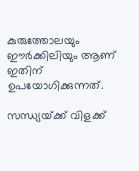കുരുത്തോലയും ഈർക്കിലിയും ആണ് ഇതിന് ഉപയോഗിക്കുന്നത്.

സന്ധ്യയ്‌ക്ക് വിളക്ക്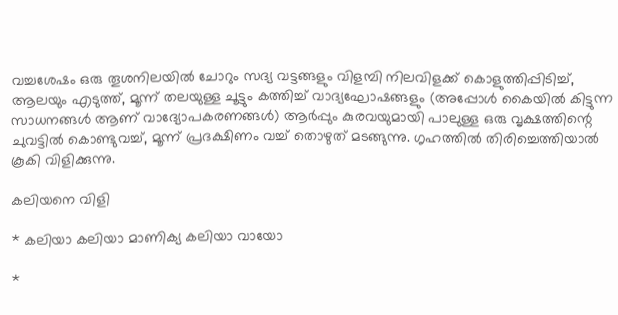വച്ചശേഷം ഒരു തൂശനിലയിൽ ചോറും സദ്യ വട്ടങ്ങളും വിളമ്പി നിലവിളക്ക് കൊളുത്തിപ്പിടിച്ച്, ആലയും എടുത്ത്, മൂന്ന് തലയുള്ള ചൂട്ടും കത്തിച്ച് വാദ്യഘോഷങ്ങളും (അപ്പോൾ കൈയിൽ കിട്ടുന്ന സാധനങ്ങൾ ആണ് വാദ്യോപകരണങ്ങൾ) ആർപ്പും കുരവയുമായി പാലുള്ള ഒരു വൃക്ഷത്തിന്റെ ചുവട്ടിൽ കൊണ്ടുവച്ച്, മൂന്ന് പ്രദക്ഷിണം വച്ച് തൊഴുത് മടങ്ങുന്നു. ഗൃഹത്തിൽ തിരിച്ചെത്തിയാൽ കൂകി വിളിക്കുന്നു.

കലിയനെ വിളി

* കലിയാ കലിയാ മാണിക്യ കലിയാ വായോ

*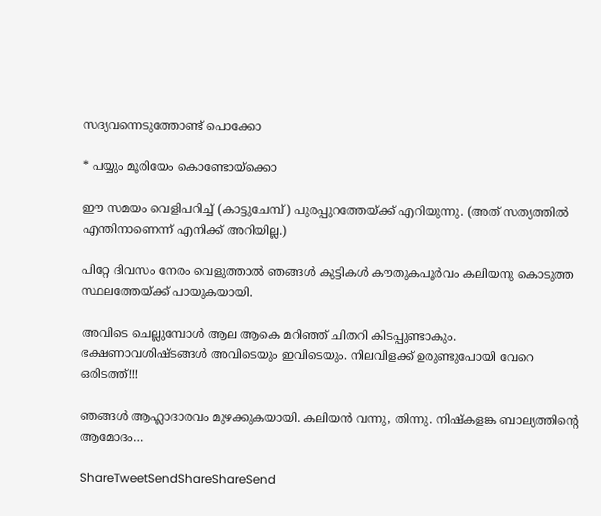സദ്യവന്നെടുത്തോണ്ട് പൊക്കോ

* പയ്യും മൂരിയേം കൊണ്ടോയ്‌ക്കൊ

ഈ സമയം വെളിപറിച്ച് (കാട്ടുചേമ്പ്) പുരപ്പുറത്തേയ്‌ക്ക് എറിയുന്നു. (അത് സത്യത്തിൽ എന്തിനാണെന്ന് എനിക്ക് അറിയില്ല.)

പിറ്റേ ദിവസം നേരം വെളുത്താൽ ഞങ്ങൾ കുട്ടികൾ കൗതുകപൂർവം കലിയനു കൊടുത്ത സ്ഥലത്തേയ്‌ക്ക് പായുകയായി.

അവിടെ ചെല്ലുമ്പോൾ ആല ആകെ മറിഞ്ഞ് ചിതറി കിടപ്പുണ്ടാകും. ഭക്ഷണാവശിഷ്ടങ്ങൾ അവിടെയും ഇവിടെയും. നിലവിളക്ക് ഉരുണ്ടുപോയി വേറെ ഒരിടത്ത്!!!

ഞങ്ങൾ ആഹ്ലാദാരവം മുഴക്കുകയായി. കലിയൻ വന്നു, തിന്നു. നിഷ്‌കളങ്ക ബാല്യത്തിന്റെ ആമോദം…

ShareTweetSendShareShareSend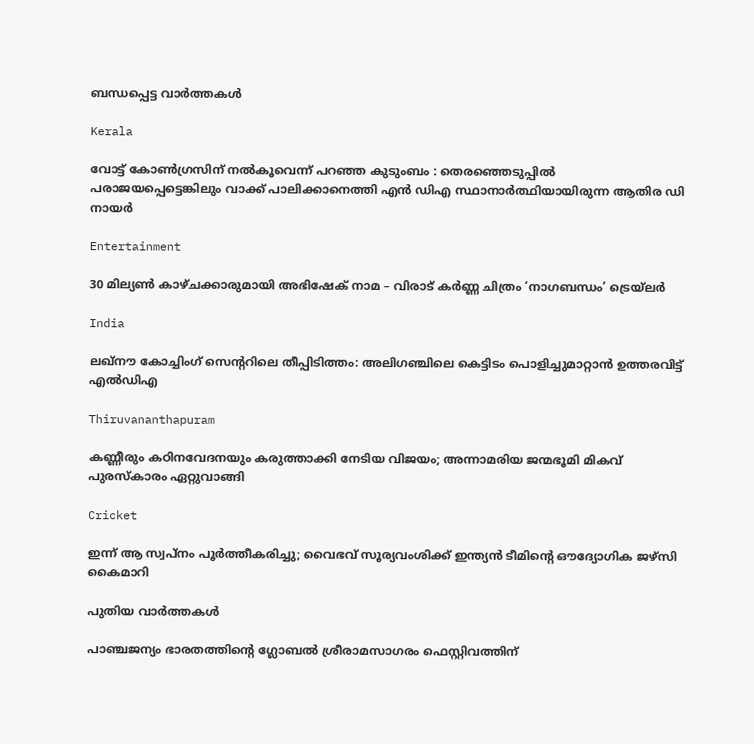ബന്ധപ്പെട്ട വാര്‍ത്തകള്‍

Kerala

വോട്ട് കോൺഗ്രസിന് നൽകൂവെന്ന് പറഞ്ഞ കുടുംബം : തെരഞ്ഞെടുപ്പിൽ പരാജയപ്പെട്ടെങ്കിലും വാക്ക് പാലിക്കാനെത്തി എൻ ഡിഎ സ്ഥാനാർത്ഥിയായിരുന്ന ആതിര ഡി നായർ

Entertainment

30 മില്യൺ കാഴ്ചക്കാരുമായി അഭിഷേക് നാമ – വിരാട് കർണ്ണ ചിത്രം ‘നാഗബന്ധം’ ട്രെയ്‌ലർ

India

ലഖ്‌നൗ കോച്ചിംഗ് സെന്ററിലെ തീപ്പിടിത്തം: അലിഗഞ്ചിലെ കെട്ടിടം പൊളിച്ചുമാറ്റാൻ ഉത്തരവിട്ട് എൽഡിഎ

Thiruvananthapuram

കണ്ണീരും കഠിനവേദനയും കരുത്താക്കി നേടിയ വിജയം; അന്നാമരിയ ജന്മഭൂമി മികവ് പുരസ്‌കാരം ഏറ്റുവാങ്ങി

Cricket

ഇന്ന് ആ സ്വപ്നം പൂർത്തീകരിച്ചു; വൈഭവ് സൂര്യവംശിക്ക് ഇന്ത്യൻ ടീമിന്റെ ഔദ്യോഗിക ജഴ്‌സി കൈമാറി

പുതിയ വാര്‍ത്തകള്‍

പാഞ്ചജന്യം ഭാരതത്തിന്റെ ഗ്ലോബൽ ശ്രീരാമസാഗരം ഫെസ്റ്റിവത്തിന്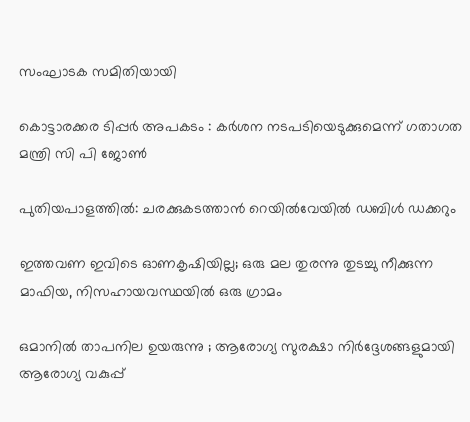സംഘാടക സമിതിയായി

കൊട്ടാരക്കര ടിപ്പർ അപകടം : കര്‍ശന നടപടിയെടുക്കുമെന്ന് ഗതാഗത മന്ത്രി സി പി ജോണ്‍

പുതിയപാളത്തിൽ: ചരക്കുകടത്താൻ റെയിൽവേയിൽ ഡബിൾ ഡക്കറും

ഇത്തവണ ഇവിടെ ഓണകൃഷിയില്ല; ഒരു മല തുരന്നു തുടച്ചു നീക്കുന്ന മാഫിയ, നിസഹായവസ്ഥയില്‍ ഒരു ഗ്രാമം

ഒമാനിൽ താപനില ഉയരുന്നു ; ആരോഗ്യ സുരക്ഷാ നിർദ്ദേശങ്ങളുമായി ആരോഗ്യ വകുപ്പ്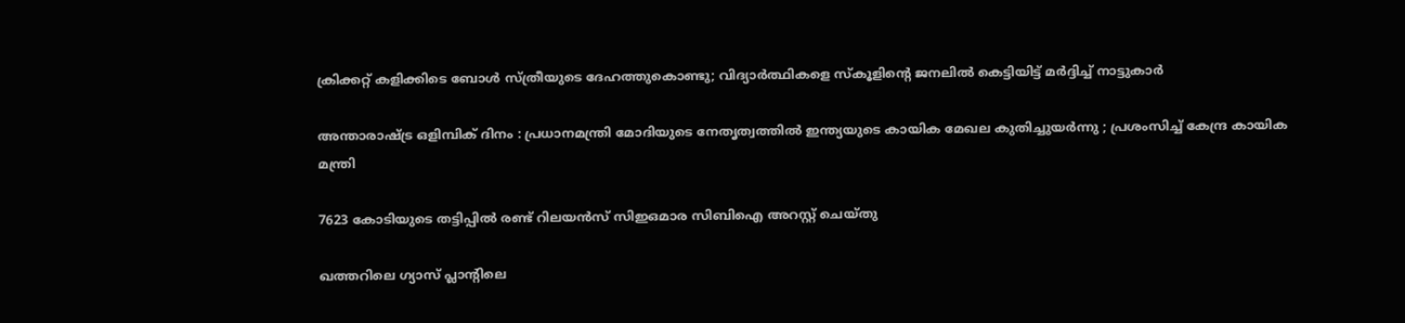ക്രിക്കറ്റ് കളിക്കിടെ ബോൾ സ്ത്രീയുടെ ‌ദേഹത്തുകൊണ്ടു; വിദ്യാർത്ഥികളെ സ്കൂളിന്റെ ജനലിൽ കെട്ടിയിട്ട് മർദ്ദിച്ച് നാട്ടുകാർ

അന്താരാഷ്‌ട്ര ഒളിമ്പിക് ദിനം : പ്രധാനമന്ത്രി മോദിയുടെ നേതൃത്വത്തിൽ ഇന്ത്യയുടെ കായിക മേഖല കുതിച്ചുയർന്നു ; പ്രശംസിച്ച് കേന്ദ്ര കായിക മന്ത്രി

7623 കോടിയുടെ തട്ടിപ്പിൽ രണ്ട് റിലയൻസ് സിഇഒമാര സിബിഐ അറസ്റ്റ് ചെയ്തു

ഖത്തറിലെ ഗ്യാസ് പ്ലാന്റിലെ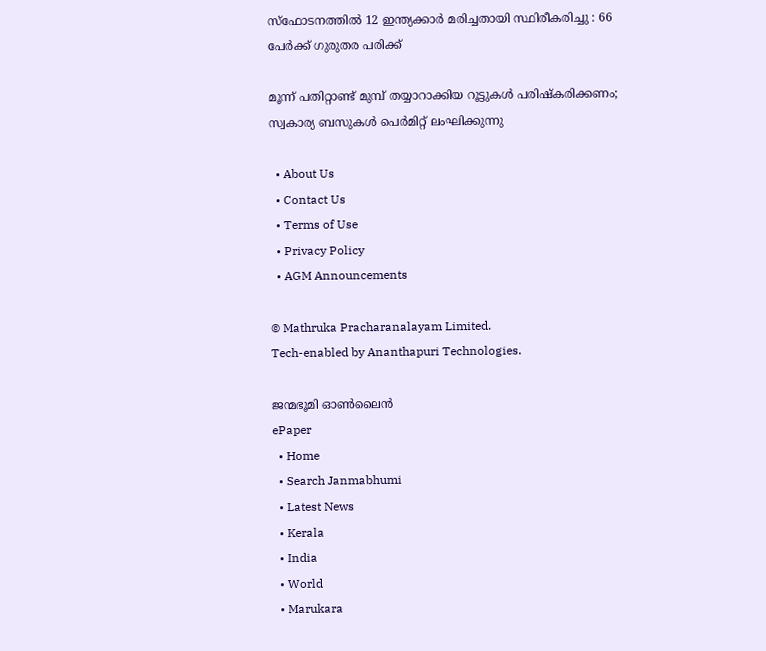സ്ഫോടനത്തിൽ 12 ഇന്ത്യക്കാർ മരിച്ചതായി സ്ഥിരീകരിച്ചു : 66 പേർക്ക് ഗുരുതര പരിക്ക്

മൂന്ന് പതിറ്റാണ്ട് മുമ്പ് തയ്യാറാക്കിയ റൂട്ടുകള്‍ പരിഷ്‌കരിക്കണം; സ്വകാര്യ ബസുകള്‍ പെര്‍മിറ്റ് ലംഘിക്കുന്നു

  • About Us
  • Contact Us
  • Terms of Use
  • Privacy Policy
  • AGM Announcements

© Mathruka Pracharanalayam Limited.
Tech-enabled by Ananthapuri Technologies.

ജന്മഭൂമി ഓണ്‍ലൈന്‍
ePaper
  • Home
  • Search Janmabhumi
  • Latest News
  • Kerala
  • India
  • World
  • Marukara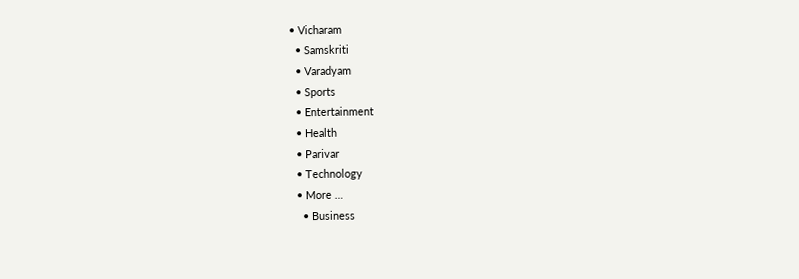• Vicharam
  • Samskriti
  • Varadyam
  • Sports
  • Entertainment
  • Health
  • Parivar
  • Technology
  • More …
    • Business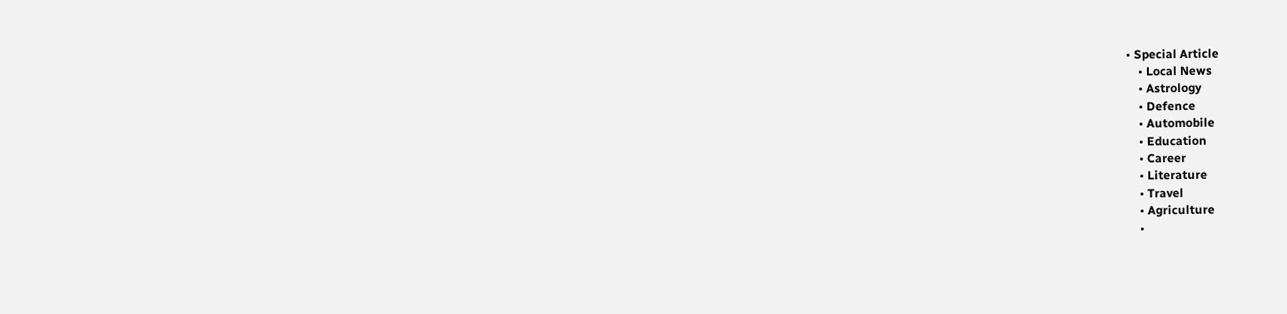• Special Article
    • Local News
    • Astrology
    • Defence
    • Automobile
    • Education
    • Career
    • Literature
    • Travel
    • Agriculture
    •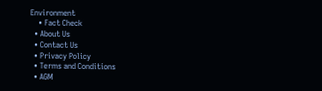Environment
    • Fact Check
  • About Us
  • Contact Us
  • Privacy Policy
  • Terms and Conditions
  • AGM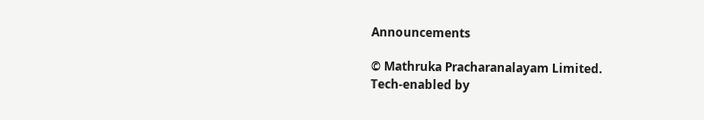Announcements

© Mathruka Pracharanalayam Limited.
Tech-enabled by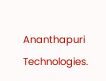Ananthapuri Technologies.